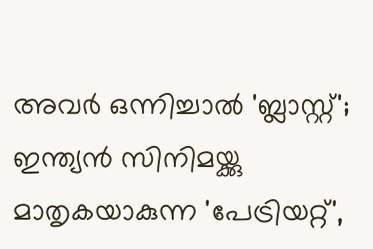അവർ ഒന്നിച്ചാൽ 'ബ്ലാസ്റ്റ്'; ഇന്ത്യൻ സിനിമയ്ക്കു മാതൃകയാകുന്ന 'പേട്രിയറ്റ്',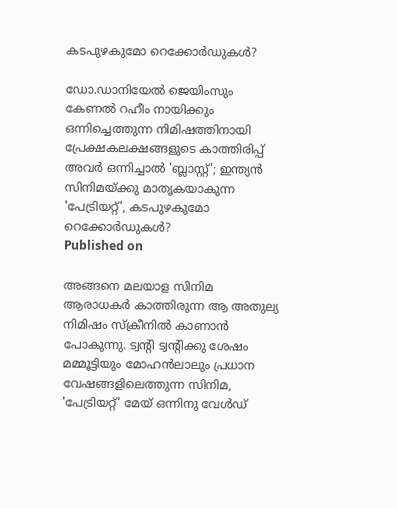കടപുഴകുമോ റെക്കോർഡുകൾ?

ഡോ.ഡാനിയേൽ ജെയിംസും കേണൽ റഹീം നായിക്കും ഒന്നിച്ചെത്തുന്ന നിമിഷത്തിനായി പ്രേക്ഷകലക്ഷങ്ങളുടെ കാത്തിരിപ്പ്
അവർ ഒന്നിച്ചാൽ 'ബ്ലാസ്റ്റ്'; ഇന്ത്യൻ സിനിമയ്ക്കു മാതൃകയാകുന്ന 'പേട്രിയറ്റ്', കടപുഴകുമോ റെക്കോർഡുകൾ?
Published on

അങ്ങനെ മലയാള സിനിമ ആരാധകർ കാത്തിരുന്ന ആ അതുല്യ നിമിഷം സ്‌ക്രീനിൽ കാണാൻ പോകുന്നു. ട്വന്റി ട്വന്റിക്കു ശേഷം മമ്മൂട്ടിയും മോഹൻലാലും പ്രധാന വേഷങ്ങളിലെത്തുന്ന സിനിമ, 'പേട്രിയറ്റ്' മേയ് ഒന്നിനു വേൾഡ്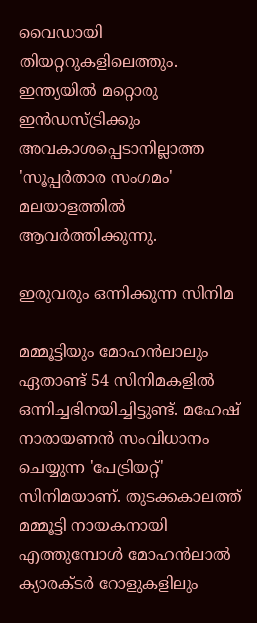വൈഡായി തിയറ്ററുകളിലെത്തും. ഇന്ത്യയിൽ മറ്റൊരു ഇൻഡസ്ട്രിക്കും അവകാശപ്പെടാനില്ലാത്ത 'സൂപ്പർതാര സംഗമം' മലയാളത്തിൽ ആവർത്തിക്കുന്നു.

ഇരുവരും ഒന്നിക്കുന്ന സിനിമ

മമ്മൂട്ടിയും മോഹൻലാലും ഏതാണ്ട് 54 സിനിമകളിൽ ഒന്നിച്ചഭിനയിച്ചിട്ടുണ്ട്. മഹേഷ് നാരായണൻ സംവിധാനം ചെയ്യുന്ന 'പേട്രിയറ്റ്' സിനിമയാണ്. തുടക്കകാലത്ത് മമ്മൂട്ടി നായകനായി എത്തുമ്പോൾ മോഹൻലാൽ ക്യാരക്ടർ റോളുകളിലും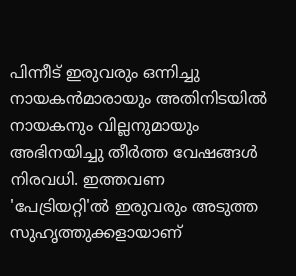പിന്നീട് ഇരുവരും ഒന്നിച്ചു നായകൻമാരായും അതിനിടയിൽ നായകനും വില്ലനുമായും അഭിനയിച്ചു തീർത്ത വേഷങ്ങൾ നിരവധി. ഇത്തവണ 'പേട്രിയറ്റി'ൽ ഇരുവരും അടുത്ത സുഹൃത്തുക്കളായാണ്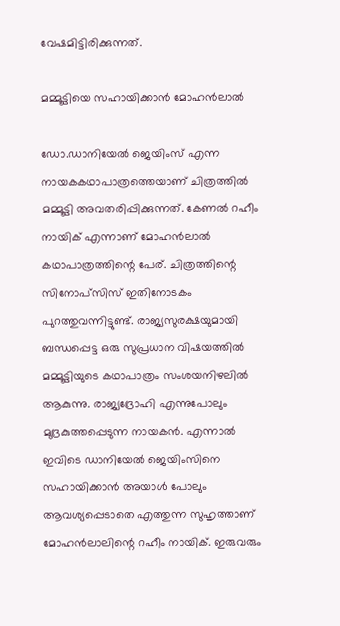വേഷമിട്ടിരിക്കുന്നത്.

മമ്മൂട്ടിയെ സഹായിക്കാൻ മോഹൻലാൽ

ഡോ.ഡാനിയേൽ ജെയിംസ് എന്ന നായകകഥാപാത്രത്തെയാണ് ചിത്രത്തിൽ മമ്മൂട്ടി അവതരിപ്പിക്കുന്നത്. കേണൽ റഹീം നായിക് എന്നാണ് മോഹൻലാൽ കഥാപാത്രത്തിന്റെ പേര്. ചിത്രത്തിന്റെ സിനോപ്‌സിസ് ഇതിനോടകം പുറത്തുവന്നിട്ടുണ്ട്. രാജ്യസുരക്ഷയുമായി ബന്ധപ്പെട്ട ഒരു സുപ്രധാന വിഷയത്തിൽ മമ്മൂട്ടിയുടെ കഥാപാത്രം സംശയനിഴലിൽ ആകുന്നു. രാജ്യദ്രോഹി എന്നുപോലും മുദ്രകുത്തപ്പെടുന്ന നായകൻ. എന്നാൽ ഇവിടെ ഡാനിയേൽ ജെയിംസിനെ സഹായിക്കാൻ അയാൾ പോലും ആവശ്യപ്പെടാതെ എത്തുന്ന സുഹൃത്താണ് മോഹൻലാലിന്റെ റഹീം നായിക്. ഇരുവരും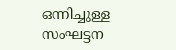ഒന്നിച്ചുള്ള സംഘട്ടന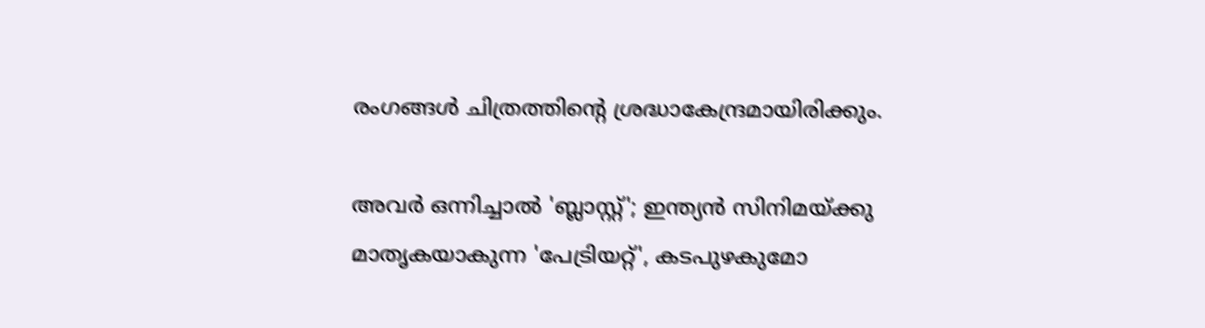രംഗങ്ങൾ ചിത്രത്തിന്റെ ശ്രദ്ധാകേന്ദ്രമായിരിക്കും.

അവർ ഒന്നിച്ചാൽ 'ബ്ലാസ്റ്റ്'; ഇന്ത്യൻ സിനിമയ്ക്കു മാതൃകയാകുന്ന 'പേട്രിയറ്റ്', കടപുഴകുമോ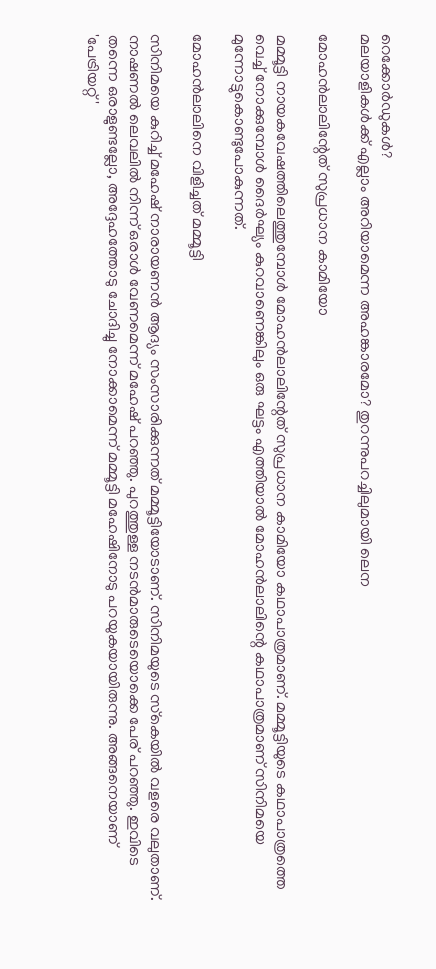റെക്കോർഡുകൾ?
മലയാളികൾക്ക് എല്ലാം അറിയാമെന്ന അഹങ്കാരമോ? തുറന്നുപറച്ചിലുമായി ലെന

മോഹൻലാലിന്റേത് സുപ്രധാന കാമിയോ

മമ്മൂട്ടി നായകവേഷത്തിലെത്തുമ്പോൾ മോഹൻലാലിന്റേത് സുപ്രധാന കാമിയോ കഥാപാത്രമാണ്. മമ്മൂട്ടിയുടെ കഥാപാത്രത്തെ വെച്ച് നോക്കുമ്പോൾ ദൈർഘ്യം കുറവാണെങ്കിലും ഒരു ഘട്ടം എത്തിയാൽ മോഹൻലാലിന്റെ കഥാപാത്രമാണ് സിനിമയെ മുന്നോട്ടുകൊണ്ടുപോകുന്നത്.

മോഹൻലാലിനെ വിളിച്ചത് മമ്മൂട്ടി

സിനിമയെ കുറിച്ച് മഹേഷ് നാരായണൻ ആദ്യം സംസാരിക്കുന്നത് മമ്മൂട്ടിയോടാണ്. സിനിമയുടെ സ്‌കെയിൽ വളരെ വലുതാണ്. നാഷണൽ ലെവലിൽ നിന്ന് ഒരാൾ വേണമെന്ന് മഹേഷ് പറഞ്ഞു. പുറത്തുള്ള നടൻമാരുടെയൊക്കെ പേര് പറഞ്ഞു. ഇവിടെ തന്നെ ഒരാളുണ്ടല്ലോ, അദ്ദേഹത്തോടു ചോദിച്ചു നോക്കാമെന്ന് മമ്മൂട്ടി മഹേഷിനോടു പറയുകയായിരുന്നു. അങ്ങനെയാണ് 'പേട്രിയറ്റ്'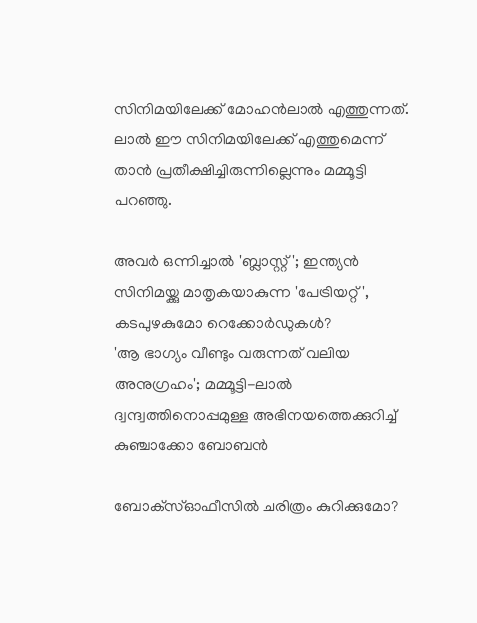സിനിമയിലേക്ക് മോഹൻലാൽ എത്തുന്നത്. ലാൽ ഈ സിനിമയിലേക്ക് എത്തുമെന്ന് താൻ പ്രതീക്ഷിച്ചിരുന്നില്ലെന്നും മമ്മൂട്ടി പറഞ്ഞു.

അവർ ഒന്നിച്ചാൽ 'ബ്ലാസ്റ്റ്'; ഇന്ത്യൻ സിനിമയ്ക്കു മാതൃകയാകുന്ന 'പേട്രിയറ്റ്', കടപുഴകുമോ റെക്കോർഡുകൾ?
'ആ ഭാഗ്യം വീണ്ടും വരുന്നത് വലിയ അനുഗ്രഹം'; മമ്മൂട്ടി-ലാൽ ദ്വന്ദ്വത്തിനൊപ്പമുള്ള അഭിനയത്തെക്കുറിച്ച് കുഞ്ചാക്കോ ബോബൻ

ബോക്‌സ്ഓഫീസിൽ ചരിത്രം കുറിക്കുമോ?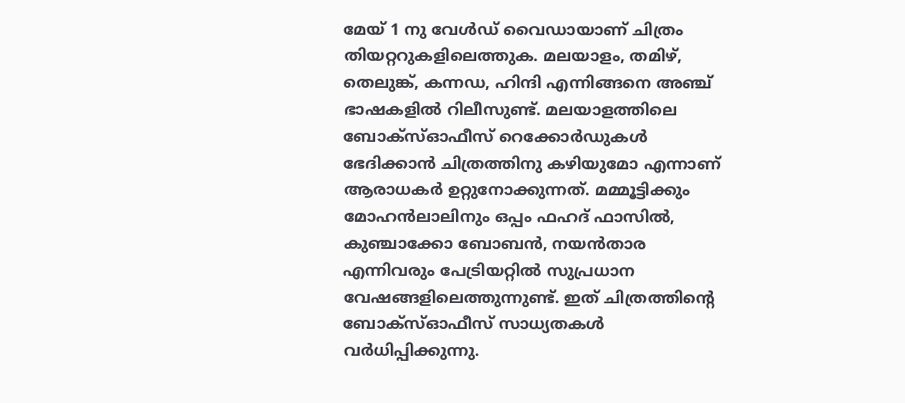മേയ് 1 നു വേൾഡ് വൈഡായാണ് ചിത്രം തിയറ്ററുകളിലെത്തുക. മലയാളം, തമിഴ്, തെലുങ്ക്, കന്നഡ, ഹിന്ദി എന്നിങ്ങനെ അഞ്ച് ഭാഷകളിൽ റിലീസുണ്ട്. മലയാളത്തിലെ ബോക്‌സ്ഓഫീസ് റെക്കോർഡുകൾ ഭേദിക്കാൻ ചിത്രത്തിനു കഴിയുമോ എന്നാണ് ആരാധകർ ഉറ്റുനോക്കുന്നത്. മമ്മൂട്ടിക്കും മോഹൻലാലിനും ഒപ്പം ഫഹദ് ഫാസിൽ, കുഞ്ചാക്കോ ബോബൻ, നയൻതാര എന്നിവരും പേട്രിയറ്റിൽ സുപ്രധാന വേഷങ്ങളിലെത്തുന്നുണ്ട്. ഇത് ചിത്രത്തിന്റെ ബോക്‌സ്ഓഫീസ് സാധ്യതകൾ വർധിപ്പിക്കുന്നു.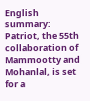English summary: Patriot, the 55th collaboration of Mammootty and Mohanlal, is set for a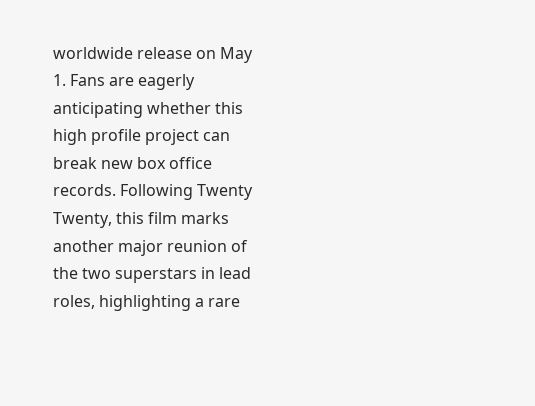worldwide release on May 1. Fans are eagerly anticipating whether this high profile project can break new box office records. Following Twenty Twenty, this film marks another major reunion of the two superstars in lead roles, highlighting a rare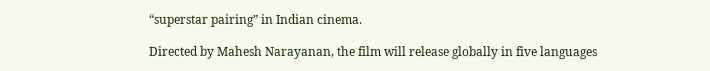“superstar pairing” in Indian cinema.

Directed by Mahesh Narayanan, the film will release globally in five languages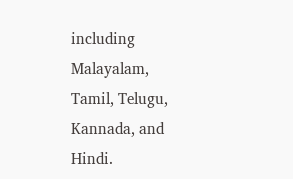including Malayalam, Tamil, Telugu, Kannada, and Hindi.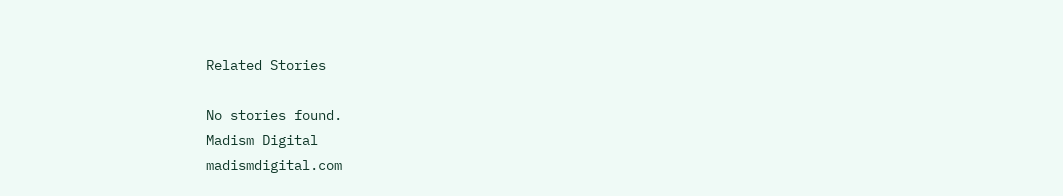Related Stories

No stories found.
Madism Digital
madismdigital.com